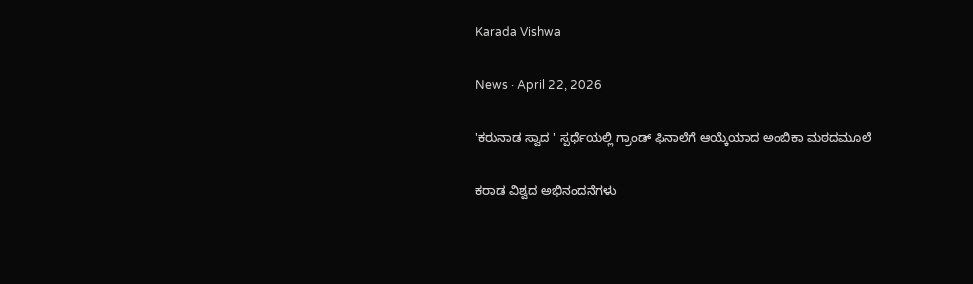Karada Vishwa

News · April 22, 2026

'ಕರುನಾಡ ಸ್ವಾದ ' ಸ್ಪರ್ಧೆಯಲ್ಲಿ ಗ್ರಾಂಡ್ ಫಿನಾಲೆಗೆ ಆಯ್ಕೆಯಾದ ಅಂಬಿಕಾ ಮಠದಮೂಲೆ

ಕರಾಡ ವಿಶ್ವದ ಅಭಿನಂದನೆಗಳು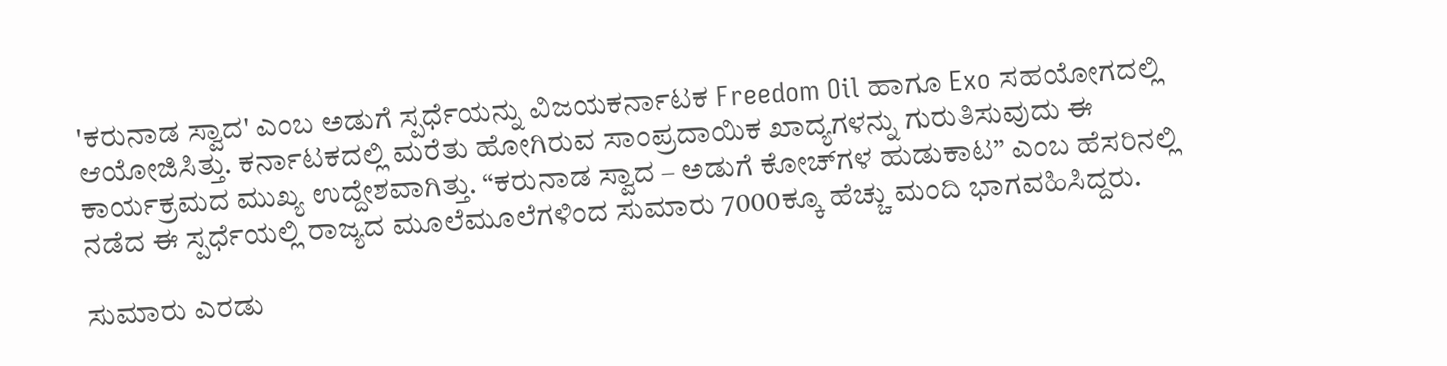'ಕರುನಾಡ ಸ್ವಾದ' ಎಂಬ ಅಡುಗೆ ಸ್ಪರ್ಧೆಯನ್ನು ವಿಜಯಕರ್ನಾಟಕ Freedom Oil ಹಾಗೂ Exo ಸಹಯೋಗದಲ್ಲಿ ಆಯೋಜಿಸಿತ್ತು. ಕರ್ನಾಟಕದಲ್ಲಿ ಮರೆತು ಹೋಗಿರುವ ಸಾಂಪ್ರದಾಯಿಕ ಖಾದ್ಯಗಳನ್ನು ಗುರುತಿಸುವುದು ಈ ಕಾರ್ಯಕ್ರಮದ ಮುಖ್ಯ ಉದ್ದೇಶವಾಗಿತ್ತು. “ಕರುನಾಡ ಸ್ವಾದ – ಅಡುಗೆ ಕೋಚ್‌ಗಳ ಹುಡುಕಾಟ” ಎಂಬ ಹೆಸರಿನಲ್ಲಿ ನಡೆದ ಈ ಸ್ಪರ್ಧೆಯಲ್ಲಿ ರಾಜ್ಯದ ಮೂಲೆಮೂಲೆಗಳಿಂದ ಸುಮಾರು 7000ಕ್ಕೂ ಹೆಚ್ಚು ಮಂದಿ ಭಾಗವಹಿಸಿದ್ದರು.

ಸುಮಾರು ಎರಡು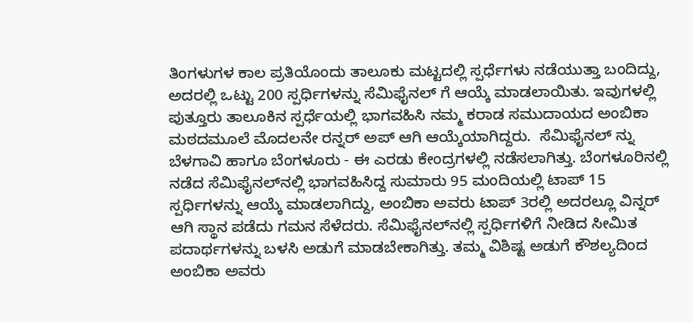ತಿಂಗಳುಗಳ ಕಾಲ ಪ್ರತಿಯೊಂದು ತಾಲೂಕು ಮಟ್ಟದಲ್ಲಿ ಸ್ಪರ್ಧೆಗಳು ನಡೆಯುತ್ತಾ ಬಂದಿದ್ದು, ಅದರಲ್ಲಿ ಒಟ್ಟು 200 ಸ್ಪರ್ಧಿಗಳನ್ನು ಸೆಮಿಫೈನಲ್ ಗೆ ಆಯ್ಕೆ ಮಾಡಲಾಯಿತು. ಇವುಗಳಲ್ಲಿ ಪುತ್ತೂರು ತಾಲೂಕಿನ ಸ್ಪರ್ಧೆಯಲ್ಲಿ ಭಾಗವಹಿಸಿ ನಮ್ಮ ಕರಾಡ ಸಮುದಾಯದ ಅಂಬಿಕಾ ಮಠದಮೂಲೆ ಮೊದಲನೇ ರನ್ನರ್ ಅಪ್ ಆಗಿ ಆಯ್ಕೆಯಾಗಿದ್ದರು.  ಸೆಮಿಫೈನಲ್ ನ್ನು ಬೆಳಗಾವಿ ಹಾಗೂ ಬೆಂಗಳೂರು - ಈ ಎರಡು ಕೇಂದ್ರಗಳಲ್ಲಿ ನಡೆಸಲಾಗಿತ್ತು. ಬೆಂಗಳೂರಿನಲ್ಲಿ ನಡೆದ ಸೆಮಿಫೈನಲ್‌ನಲ್ಲಿ ಭಾಗವಹಿಸಿದ್ದ ಸುಮಾರು 95 ಮಂದಿಯಲ್ಲಿ ಟಾಪ್ 15 ಸ್ಪರ್ಧಿಗಳನ್ನು ಆಯ್ಕೆ ಮಾಡಲಾಗಿದ್ದು, ಅಂಬಿಕಾ ಅವರು ಟಾಪ್ 3ರಲ್ಲಿ ಅದರಲ್ಲೂ ವಿನ್ನರ್ ಆಗಿ ಸ್ಥಾನ ಪಡೆದು ಗಮನ ಸೆಳೆದರು. ಸೆಮಿಫೈನಲ್‌ನಲ್ಲಿ ಸ್ಪರ್ಧಿಗಳಿಗೆ ನೀಡಿದ ಸೀಮಿತ ಪದಾರ್ಥಗಳನ್ನು ಬಳಸಿ ಅಡುಗೆ ಮಾಡಬೇಕಾಗಿತ್ತು. ತಮ್ಮ ವಿಶಿಷ್ಟ ಅಡುಗೆ ಕೌಶಲ್ಯದಿಂದ ಅಂಬಿಕಾ ಅವರು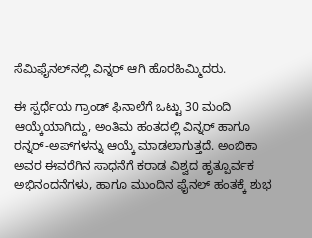ಸೆಮಿಫೈನಲ್‌ನಲ್ಲಿ ವಿನ್ನರ್ ಆಗಿ ಹೊರಹಿಮ್ಮಿದರು.

ಈ ಸ್ಪರ್ಧೆಯ ಗ್ರಾಂಡ್ ಫಿನಾಲೆಗೆ ಒಟ್ಟು 30 ಮಂದಿ ಆಯ್ಕೆಯಾಗಿದ್ದು, ಅಂತಿಮ ಹಂತದಲ್ಲಿ ವಿನ್ನರ್ ಹಾಗೂ ರನ್ನರ್-ಅಪ್‌ಗಳನ್ನು ಆಯ್ಕೆ ಮಾಡಲಾಗುತ್ತದೆ. ಅಂಬಿಕಾ ಅವರ ಈವರೆಗಿನ ಸಾಧನೆಗೆ ಕರಾಡ ವಿಶ್ವದ ಹೃತ್ಪೂರ್ವಕ ಅಭಿನಂದನೆಗಳು, ಹಾಗೂ ಮುಂದಿನ ಫೈನಲ್ ಹಂತಕ್ಕೆ ಶುಭ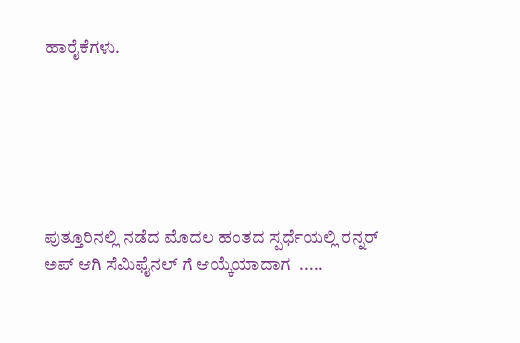ಹಾರೈಕೆಗಳು.






ಪುತ್ತೂರಿನಲ್ಲಿ ನಡೆದ ಮೊದಲ ಹಂತದ ಸ್ಪರ್ಧೆಯಲ್ಲಿ ರನ್ನರ್ ಅಪ್ ಆಗಿ ಸೆಮಿಫೈನಲ್ ಗೆ ಆಯ್ಕೆಯಾದಾಗ  .....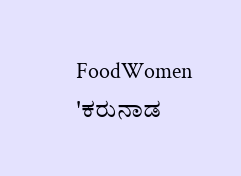FoodWomen
'ಕರುನಾಡ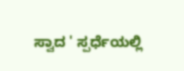ಸ್ವಾದ ' ಸ್ಪರ್ಧೆಯಲ್ಲಿ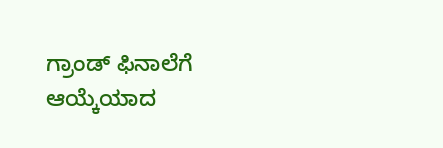ಗ್ರಾಂಡ್ ಫಿನಾಲೆಗೆ ಆಯ್ಕೆಯಾದ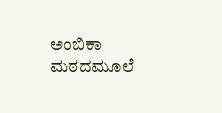ಅಂಬಿಕಾ ಮಠದಮೂಲೆ